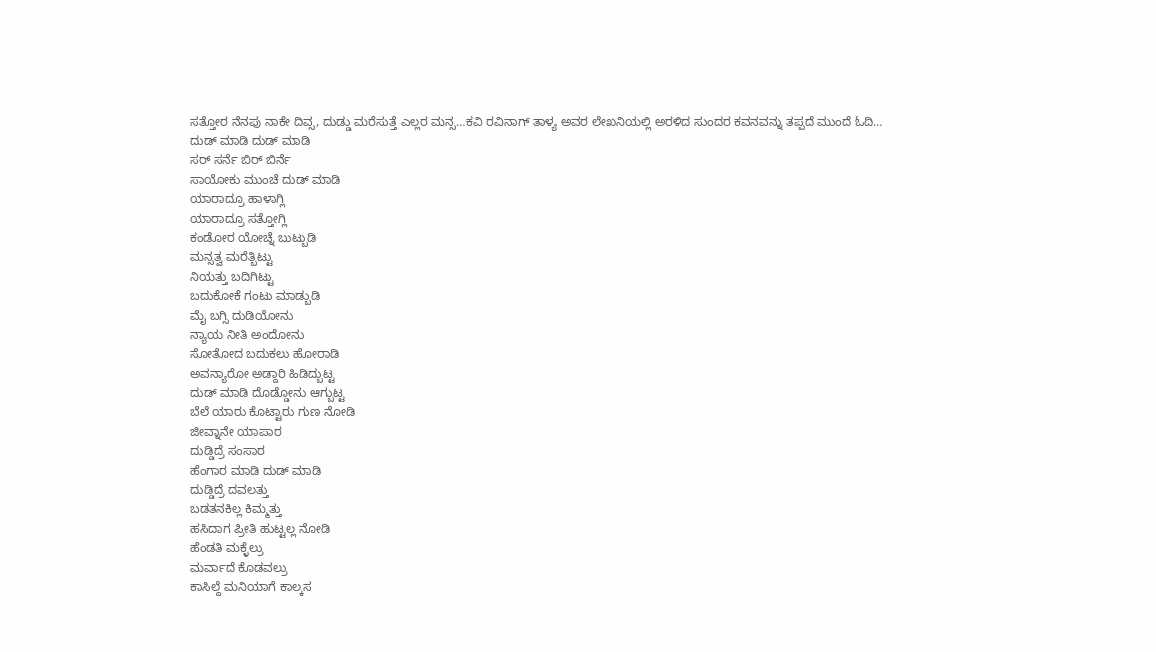ಸತ್ತೋರ ನೆನಪು ನಾಕೇ ದಿವ್ಸ, ದುಡ್ಡು ಮರೆಸುತ್ತೆ ಎಲ್ಲರ ಮನ್ಸ…ಕವಿ ರವಿನಾಗ್ ತಾಳ್ಯ ಅವರ ಲೇಖನಿಯಲ್ಲಿ ಅರಳಿದ ಸುಂದರ ಕವನವನ್ನು ತಪ್ಪದೆ ಮುಂದೆ ಓದಿ…
ದುಡ್ ಮಾಡಿ ದುಡ್ ಮಾಡಿ
ಸರ್ ಸರ್ನೆ ಬಿರ್ ಬಿರ್ನೆ
ಸಾಯೋಕು ಮುಂಚೆ ದುಡ್ ಮಾಡಿ
ಯಾರಾದ್ರೂ ಹಾಳಾಗ್ಲಿ
ಯಾರಾದ್ರೂ ಸತ್ತೋಗ್ಲಿ
ಕಂಡೋರ ಯೋಚ್ನೆ ಬುಟ್ಬುಡಿ
ಮನ್ಸತ್ವ ಮರೆತ್ಬಿಟ್ಟು
ನಿಯತ್ತು ಬದಿಗಿಟ್ಟು
ಬದುಕೋಕೆ ಗಂಟು ಮಾಡ್ಬುಡಿ
ಮೈ ಬಗ್ಸಿ ದುಡಿಯೋನು
ನ್ಯಾಯ ನೀತಿ ಅಂದೋನು
ಸೋತೋದ ಬದುಕಲು ಹೋರಾಡಿ
ಅವನ್ಯಾರೋ ಅಡ್ದಾರಿ ಹಿಡಿದ್ಬುಟ್ಟ
ದುಡ್ ಮಾಡಿ ದೊಡ್ಡೋನು ಆಗ್ಬುಟ್ಟ
ಬೆಲೆ ಯಾರು ಕೊಟ್ಟಾರು ಗುಣ ನೋಡಿ
ಜೀವ್ನಾನೇ ಯಾಪಾರ
ದುಡ್ಡಿದ್ರೆ ಸಂಸಾರ
ಹೆಂಗಾರ ಮಾಡಿ ದುಡ್ ಮಾಡಿ
ದುಡ್ಡಿದ್ರೆ ದವಲತ್ತು
ಬಡತನಕಿಲ್ಲ ಕಿಮ್ಮತ್ತು
ಹಸಿದಾಗ ಪ್ರೀತಿ ಹುಟ್ಟಲ್ಲ ನೋಡಿ
ಹೆಂಡತಿ ಮಕ್ಳೆಲ್ರು
ಮರ್ವಾದೆ ಕೊಡವಲ್ರು
ಕಾಸಿಲ್ದೆ ಮನಿಯಾಗೆ ಕಾಲ್ಕಸ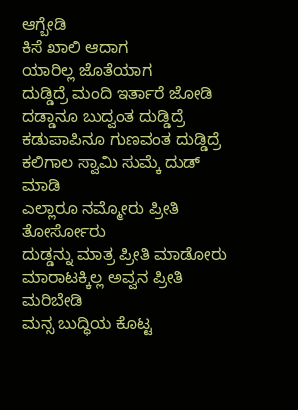ಆಗ್ಬೇಡಿ
ಕಿಸೆ ಖಾಲಿ ಆದಾಗ
ಯಾರಿಲ್ಲ ಜೊತೆಯಾಗ
ದುಡ್ಡಿದ್ರೆ ಮಂದಿ ಇರ್ತಾರೆ ಜೋಡಿ
ದಡ್ಡಾನೂ ಬುದ್ವಂತ ದುಡ್ಡಿದ್ರೆ
ಕಡುಪಾಪಿನೂ ಗುಣವಂತ ದುಡ್ಡಿದ್ರೆ
ಕಲಿಗಾಲ ಸ್ವಾಮಿ ಸುಮ್ಕೆ ದುಡ್ ಮಾಡಿ
ಎಲ್ಲಾರೂ ನಮ್ಮೋರು ಪ್ರೀತಿ ತೋರ್ಸೋರು
ದುಡ್ಡನ್ನು ಮಾತ್ರ ಪ್ರೀತಿ ಮಾಡೋರು
ಮಾರಾಟಕ್ಕಿಲ್ಲ ಅವ್ವನ ಪ್ರೀತಿ ಮರಿಬೇಡಿ
ಮನ್ಸ ಬುದ್ಧಿಯ ಕೊಟ್ಟ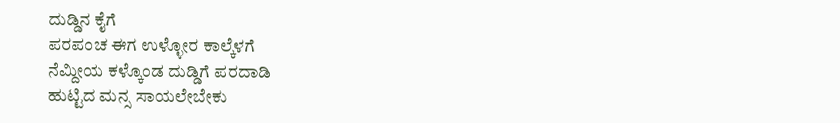ದುಡ್ಡಿನ ಕೈಗೆ
ಪರಪಂಚ ಈಗ ಉಳ್ಳೋರ ಕಾಲ್ಕೆಳಗೆ
ನೆಮ್ದೀಯ ಕಳ್ಕೊಂಡ ದುಡ್ಡಿಗೆ ಪರದಾಡಿ
ಹುಟ್ಟಿದ ಮನ್ಸ ಸಾಯಲೇಬೇಕು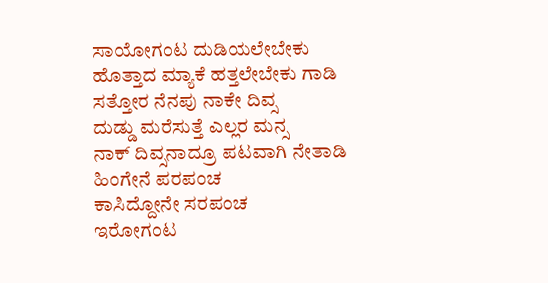ಸಾಯೋಗಂಟ ದುಡಿಯಲೇಬೇಕು
ಹೊತ್ತಾದ ಮ್ಯಾಕೆ ಹತ್ತಲೇಬೇಕು ಗಾಡಿ
ಸತ್ತೋರ ನೆನಪು ನಾಕೇ ದಿವ್ಸ
ದುಡ್ಡು ಮರೆಸುತ್ತೆ ಎಲ್ಲರ ಮನ್ಸ
ನಾಕ್ ದಿವ್ಸನಾದ್ರೂ ಪಟವಾಗಿ ನೇತಾಡಿ
ಹಿಂಗೇನೆ ಪರಪಂಚ
ಕಾಸಿದ್ದೋನೇ ಸರಪಂಚ
ಇರೋಗಂಟ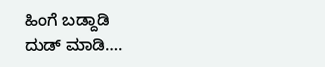ಹಿಂಗೆ ಬಡ್ದಾಡಿ
ದುಡ್ ಮಾಡಿ….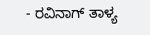- ರವಿನಾಗ್ ತಾಳ್ಯ